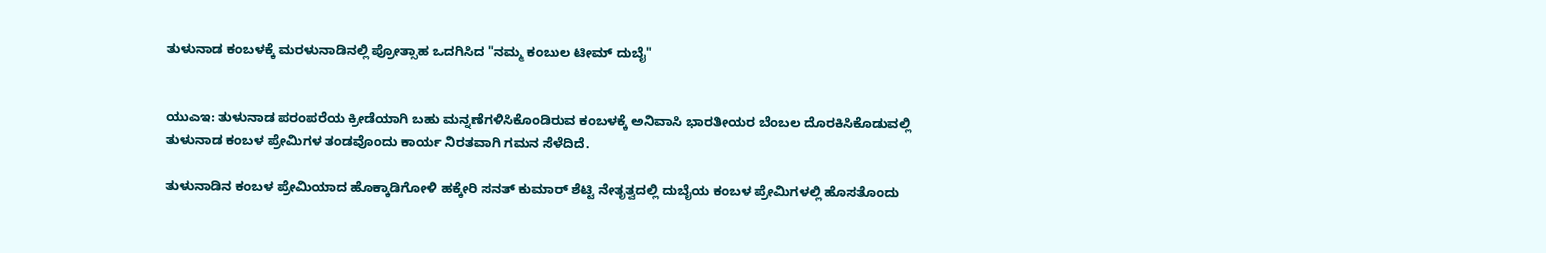ತುಳುನಾಡ ಕಂಬಳಕ್ಕೆ ಮರಳುನಾಡಿನಲ್ಲಿ ಪ್ರೋತ್ಸಾಹ ಒದಗಿಸಿದ "ನಮ್ಮ ಕಂಬುಲ ಟೀಮ್ ದುಬೈ"


ಯುಎಇ: ತುಳುನಾಡ ಪರಂಪರೆಯ ಕ್ರೀಡೆಯಾಗಿ ಬಹು ಮನ್ನಣೆಗಳಿಸಿಕೊಂಡಿರುವ ಕಂಬಳಕ್ಕೆ ಅನಿವಾಸಿ ಭಾರತೀಯರ ಬೆಂಬಲ ದೊರಕಿಸಿಕೊಡುವಲ್ಲಿ ತುಳುನಾಡ ಕಂಬಳ ಪ್ರೇಮಿಗಳ ತಂಡವೊಂದು ಕಾರ್ಯ ನಿರತವಾಗಿ ಗಮನ ಸೆಳೆದಿದೆ.

ತುಳುನಾಡಿನ ಕಂಬಳ ಪ್ರೇಮಿಯಾದ ಹೊಕ್ಕಾಡಿಗೋಳಿ ಹಕ್ಕೇರಿ ಸನತ್ ಕುಮಾರ್ ಶೆಟ್ಟಿ ನೇತೃತ್ವದಲ್ಲಿ ದುಬೈಯ ಕಂಬಳ ಪ್ರೇಮಿಗಳಲ್ಲಿ ಹೊಸತೊಂದು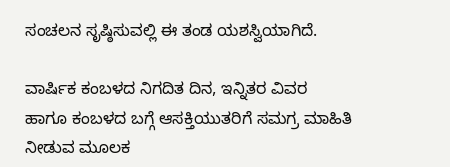ಸಂಚಲನ ಸೃಷ್ಠಿಸುವಲ್ಲಿ ಈ ತಂಡ ಯಶಸ್ವಿಯಾಗಿದೆ.

ವಾರ್ಷಿಕ ಕಂಬಳದ ನಿಗದಿತ ದಿನ, ಇನ್ನಿತರ ವಿವರ ಹಾಗೂ ಕಂಬಳದ ಬಗ್ಗೆ ಆಸಕ್ತಿಯುತರಿಗೆ ಸಮಗ್ರ ಮಾಹಿತಿ ನೀಡುವ ಮೂಲಕ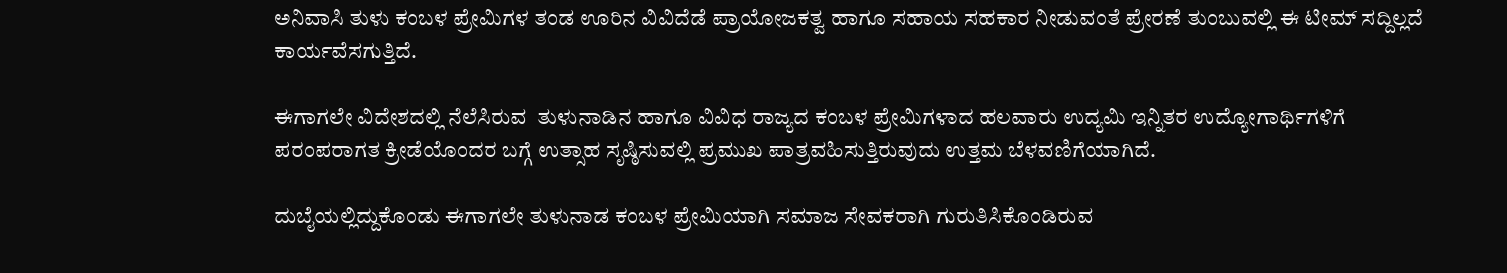ಅನಿವಾಸಿ ತುಳು ಕಂಬಳ ಪ್ರೇಮಿಗಳ ತಂಡ ಊರಿನ ವಿವಿದೆಡೆ ಪ್ರಾಯೋಜಕತ್ವ ಹಾಗೂ ಸಹಾಯ ಸಹಕಾರ ನೀಡುವಂತೆ ಪ್ರೇರಣೆ ತುಂಬುವಲ್ಲಿ ಈ ಟೀಮ್ ಸದ್ದಿಲ್ಲದೆ ಕಾರ್ಯವೆಸಗುತ್ತಿದೆ.

ಈಗಾಗಲೇ ವಿದೇಶದಲ್ಲಿ ನೆಲೆಸಿರುವ  ತುಳುನಾಡಿನ ಹಾಗೂ ವಿವಿಧ ರಾಜ್ಯದ ಕಂಬಳ ಪ್ರೇಮಿಗಳಾದ ಹಲವಾರು ಉದ್ಯಮಿ ಇನ್ನಿತರ ಉದ್ಯೋಗಾರ್ಥಿಗಳಿಗೆ ಪರಂಪರಾಗತ ಕ್ರೀಡೆಯೊಂದರ ಬಗ್ಗೆ ಉತ್ಸಾಹ ಸೃಷ್ಠಿಸುವಲ್ಲಿ ಪ್ರಮುಖ ಪಾತ್ರವಹಿಸುತ್ತಿರುವುದು ಉತ್ತಮ ಬೆಳವಣಿಗೆಯಾಗಿದೆ.

ದುಬೈಯಲ್ಲಿದ್ದುಕೊಂಡು ಈಗಾಗಲೇ ತುಳುನಾಡ ಕಂಬಳ ಪ್ರೇಮಿಯಾಗಿ ಸಮಾಜ ಸೇವಕರಾಗಿ ಗುರುತಿಸಿಕೊಂಡಿರುವ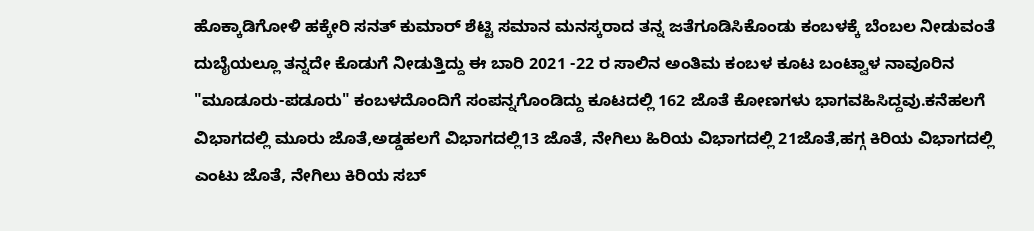ಹೊಕ್ಕಾಡಿಗೋಳಿ ಹಕ್ಕೇರಿ ಸನತ್ ಕುಮಾರ್ ಶೆಟ್ಟಿ ಸಮಾನ ಮನಸ್ಕರಾದ ತನ್ನ ಜತೆಗೂಡಿಸಿಕೊಂಡು ಕಂಬಳಕ್ಕೆ ಬೆಂಬಲ ನೀಡುವಂತೆ ದುಬೈಯಲ್ಲೂ ತನ್ನದೇ ಕೊಡುಗೆ ನೀಡುತ್ತಿದ್ದು ಈ ಬಾರಿ 2021 -22 ರ ಸಾಲಿನ ಅಂತಿಮ ಕಂಬಳ ಕೂಟ ಬಂಟ್ವಾಳ ನಾವೂರಿನ "ಮೂಡೂರು-ಪಡೂರು" ಕಂಬಳದೊಂದಿಗೆ ಸಂಪನ್ನಗೊಂಡಿದ್ದು ಕೂಟದಲ್ಲಿ 162 ಜೊತೆ ಕೋಣಗಳು ಭಾಗವಹಿಸಿದ್ದವು.ಕನೆಹಲಗೆ ವಿಭಾಗದಲ್ಲಿ ಮೂರು ಜೊತೆ,ಅಡ್ಡಹಲಗೆ ವಿಭಾಗದಲ್ಲಿ13 ಜೊತೆ, ನೇಗಿಲು ಹಿರಿಯ ವಿಭಾಗದಲ್ಲಿ 21ಜೊತೆ,ಹಗ್ಗ ಕಿರಿಯ ವಿಭಾಗದಲ್ಲಿ ಎಂಟು ಜೊತೆ, ನೇಗಿಲು ಕಿರಿಯ ಸಬ್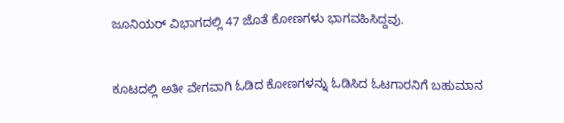ಜೂನಿಯರ್ ವಿಭಾಗದಲ್ಲಿ 47 ಜೊತೆ ಕೋಣಗಳು ಭಾಗವಹಿಸಿದ್ದವು.


ಕೂಟದಲ್ಲಿ ಅತೀ ವೇಗವಾಗಿ ಓಡಿದ ಕೋಣಗಳನ್ನು ಓಡಿಸಿದ ಓಟಗಾರನಿಗೆ ಬಹುಮಾನ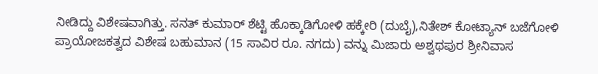ನೀಡಿದ್ದು ವಿಶೇಷವಾಗಿತ್ತು. ಸನತ್ ಕುಮಾರ್ ಶೆಟ್ಟಿ ಹೊಕ್ಕಾಡಿಗೋಳಿ ಹಕ್ಕೇರಿ (ದುಬೈ),ನಿತೇಶ್ ಕೋಟ್ಯಾನ್ ಬಜೆಗೋಳಿ ಪ್ರಾಯೋಜಕತ್ವದ ವಿಶೇಷ ಬಹುಮಾನ (15 ಸಾವಿರ ರೂ. ನಗದು) ವನ್ನು ಮಿಜಾರು ಅಶ್ವಥಪುರ ಶ್ರೀನಿವಾಸ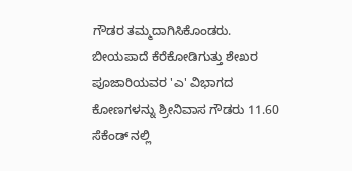ಗೌಡರ ತಮ್ಮದಾಗಿಸಿಕೊಂಡರು. ಬೀಯಪಾದೆ ಕೆರೆಕೋಡಿಗುತ್ತು ಶೇಖರ ಪೂಜಾರಿಯವರ 'ಎ' ವಿಭಾಗದ ಕೋಣಗಳನ್ನು ಶ್ರೀನಿವಾಸ ಗೌಡರು 11.60  ಸೆಕೆಂಡ್ ನಲ್ಲಿ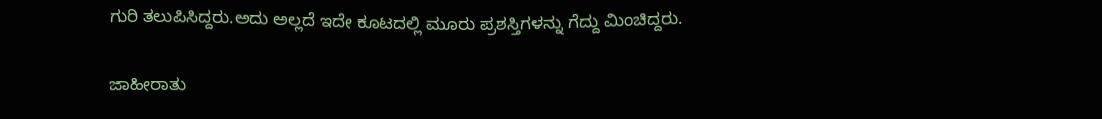ಗುರಿ ತಲುಪಿಸಿದ್ದರು.ಅದು ಅಲ್ಲದೆ ಇದೇ ಕೂಟದಲ್ಲಿ ಮೂರು ಪ್ರಶಸ್ತಿಗಳನ್ನು ಗೆದ್ದು ಮಿಂಚಿದ್ದರು.

ಜಾಹೀರಾತು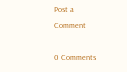Post a Comment

0 Comments